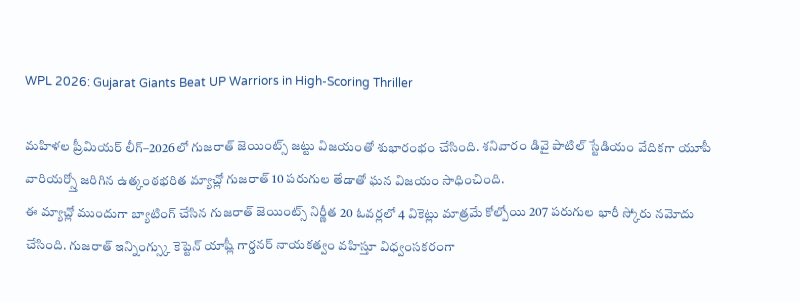WPL 2026: Gujarat Giants Beat UP Warriors in High-Scoring Thriller

మహిళల ప్రీమియర్ లీగ్–2026లో గుజరాత్ జెయింట్స్ జట్టు విజయంతో శుభారంభం చేసింది. శనివారం డివై పాటిల్ స్టేడియం వేదికగా యూపీ వారియర్స్తో జరిగిన ఉత్కంఠభరిత మ్యాచ్లో గుజరాత్ 10 పరుగుల తేడాతో ఘన విజయం సాధించింది.
ఈ మ్యాచ్లో ముందుగా బ్యాటింగ్ చేసిన గుజరాత్ జెయింట్స్ నిర్ణీత 20 ఓవర్లలో 4 వికెట్లు మాత్రమే కోల్పోయి 207 పరుగుల భారీ స్కోరు నమోదు చేసింది. గుజరాత్ ఇన్నింగ్స్కు కెప్టెన్ యాష్లీ గార్డనర్ నాయకత్వం వహిస్తూ విధ్వంసకరంగా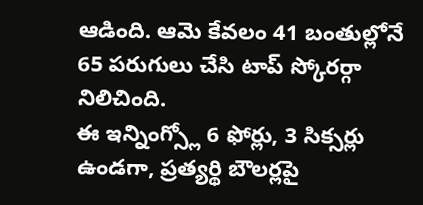ఆడింది. ఆమె కేవలం 41 బంతుల్లోనే 65 పరుగులు చేసి టాప్ స్కోరర్గా నిలిచింది.
ఈ ఇన్నింగ్స్లో 6 ఫోర్లు, 3 సిక్సర్లు ఉండగా, ప్రత్యర్థి బౌలర్లపై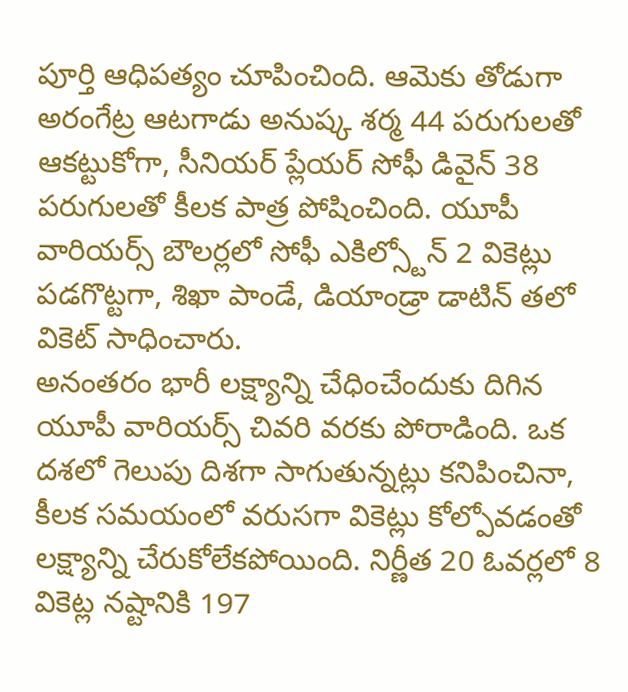పూర్తి ఆధిపత్యం చూపించింది. ఆమెకు తోడుగా అరంగేట్ర ఆటగాడు అనుష్క శర్మ 44 పరుగులతో ఆకట్టుకోగా, సీనియర్ ప్లేయర్ సోఫీ డివైన్ 38 పరుగులతో కీలక పాత్ర పోషించింది. యూపీ వారియర్స్ బౌలర్లలో సోఫీ ఎకిల్స్టోన్ 2 వికెట్లు పడగొట్టగా, శిఖా పాండే, డియాండ్రా డాటిన్ తలో వికెట్ సాధించారు.
అనంతరం భారీ లక్ష్యాన్ని చేధించేందుకు దిగిన యూపీ వారియర్స్ చివరి వరకు పోరాడింది. ఒక దశలో గెలుపు దిశగా సాగుతున్నట్లు కనిపించినా, కీలక సమయంలో వరుసగా వికెట్లు కోల్పోవడంతో లక్ష్యాన్ని చేరుకోలేకపోయింది. నిర్ణీత 20 ఓవర్లలో 8 వికెట్ల నష్టానికి 197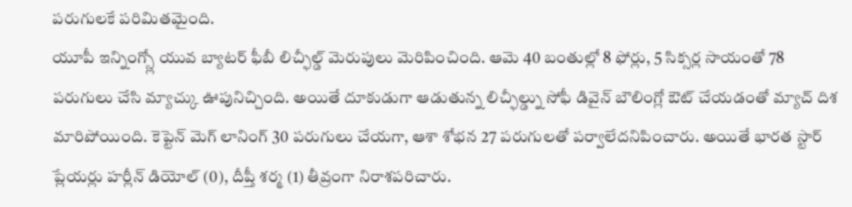పరుగులకే పరిమితమైంది.
యూపీ ఇన్నింగ్స్లో యువ బ్యాటర్ ఫీబీ లిచ్ఫీల్డ్ మెరుపులు మెరిపించింది. ఆమె 40 బంతుల్లో 8 ఫోర్లు, 5 సిక్సర్ల సాయంతో 78 పరుగులు చేసి మ్యాచ్కు ఊపునిచ్చింది. అయితే దూకుడుగా ఆడుతున్న లిచ్ఫీల్డ్ను సోఫీ డివైన్ బౌలింగ్లో ఔట్ చేయడంతో మ్యాచ్ దిశ మారిపోయింది. కెప్టెన్ మెగ్ లానింగ్ 30 పరుగులు చేయగా, ఆశా శోభన 27 పరుగులతో పర్వాలేదనిపించారు. అయితే భారత స్టార్ ప్లేయర్లు హర్లీన్ డియోల్ (0), దీప్తీ శర్మ (1) తీవ్రంగా నిరాశపరిచారు.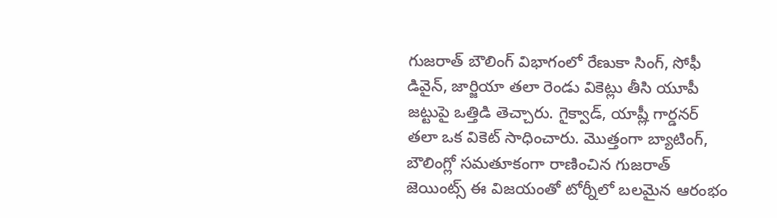గుజరాత్ బౌలింగ్ విభాగంలో రేణుకా సింగ్, సోఫీ డివైన్, జార్జియా తలా రెండు వికెట్లు తీసి యూపీ జట్టుపై ఒత్తిడి తెచ్చారు. గైక్వాడ్, యాష్లీ గార్డనర్ తలా ఒక వికెట్ సాధించారు. మొత్తంగా బ్యాటింగ్, బౌలింగ్లో సమతూకంగా రాణించిన గుజరాత్ జెయింట్స్ ఈ విజయంతో టోర్నీలో బలమైన ఆరంభం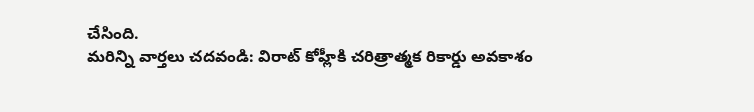చేసింది.
మరిన్ని వార్తలు చదవండి: విరాట్ కోహ్లీకి చరిత్రాత్మక రికార్డు అవకాశం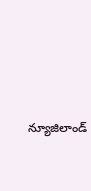న్యూజిలాండ్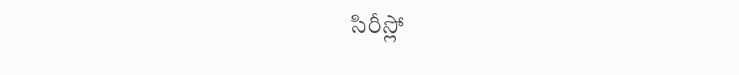సిరీస్లో